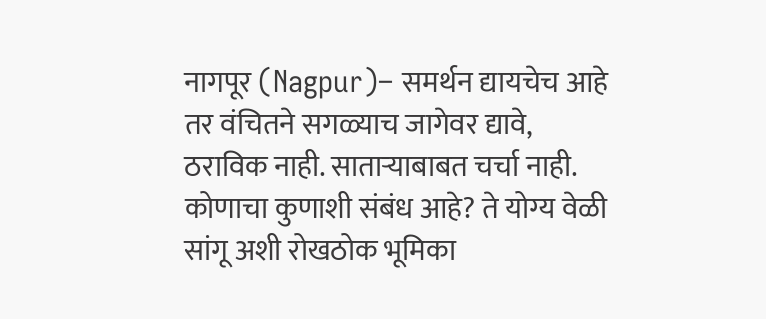नागपूर (Nagpur)– समर्थन द्यायचेच आहे तर वंचितने सगळ्याच जागेवर द्यावे, ठराविक नाही. साताऱ्याबाबत चर्चा नाही. कोणाचा कुणाशी संबंध आहे? ते योग्य वेळी सांगू अशी रोखठोक भूमिका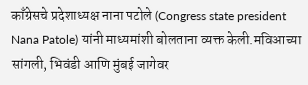काँग्रेसचे प्रदेशाध्यक्ष नाना पटोले (Congress state president Nana Patole) यांनी माध्यमांशी बोलताना व्यक्त केली.मविआच्या सांगली, भिवंडी आणि मुंबई जागेवर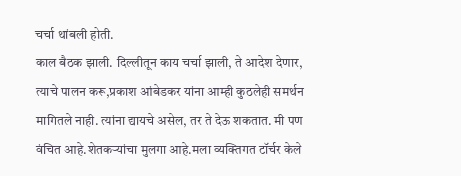चर्चा थांबली होती.
काल बैठक झाली. दिल्लीतून काय चर्चा झाली, ते आदेश देणार, त्याचे पालन करू,प्रकाश आंबेडकर यांना आम्ही कुठलेही समर्थन मागितले नाही. त्यांना द्यायचे असेल, तर ते देऊ शकतात. मी पण वंचित आहे.शेतकऱ्यांचा मुलगा आहे.मला व्यक्तिगत टॉर्चर केले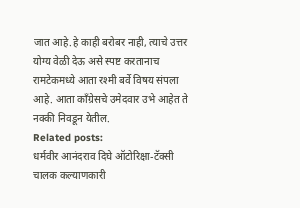जात आहे.हे काही बरोबर नाही, त्याचे उत्तर योग्य वेळी देऊ असे स्पष्ट करतानाच रामटेकमध्ये आता रश्मी बर्वे विषय संपला आहे. आता काँग्रेसचे उमेदवार उभे आहेत ते नक्की निवडून येतील.
Related posts:
धर्मवीर आनंदराव दिघे ऑटोरिक्षा-टॅक्सी चालक कल्याणकारी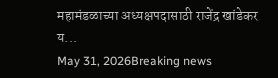महामंडळाच्या अध्यक्षपदासाठी राजेंद्र खांडेकर य...
May 31, 2026Breaking news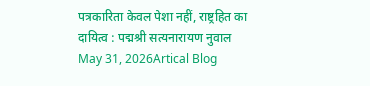पत्रकारिता केवल पेशा नहीं, राष्ट्रहित का दायित्व : पद्मश्री सत्यनारायण नुवाल
May 31, 2026Artical Blog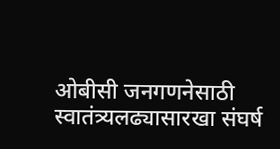ओबीसी जनगणनेसाठी स्वातंत्र्यलढ्यासारखा संघर्ष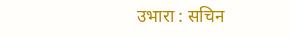उभारा : सचिन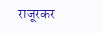राजूरकर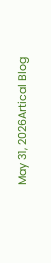May 31, 2026Artical Blog